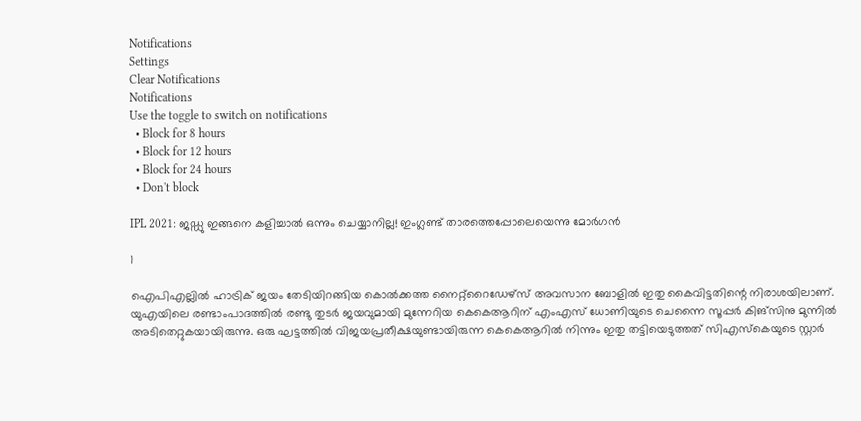Notifications
Settings
Clear Notifications
Notifications
Use the toggle to switch on notifications
  • Block for 8 hours
  • Block for 12 hours
  • Block for 24 hours
  • Don't block

IPL 2021: ജഡ്ഡു ഇങ്ങനെ കളിച്ചാല്‍ ഒന്നും ചെയ്യാനില്ല! ഇംഗ്ലണ്ട് താരത്തെപ്പോലെയെന്നു മോര്‍ഗന്‍

1

ഐപിഎല്ലില്‍ ഹാട്രിക് ജയം തേടിയിറങ്ങിയ കൊല്‍ക്കത്ത നൈറ്റ്‌റൈഡേഴ്‌സ് അവസാന ബോളില്‍ ഇതു കൈവിട്ടതിന്റെ നിരാശയിലാണ്. യുഎയിലെ രണ്ടാംപാദത്തില്‍ രണ്ടു തുടര്‍ ജയവുമായി മുന്നേറിയ കെകെആറിന് എംഎസ് ധോണിയുടെ ചെന്നൈ സൂപ്പര്‍ കിങ്‌സിനു മുന്നില്‍ അടിതെറ്റുകയായിരുന്നു. ഒരു ഘട്ടത്തില്‍ വിജയപ്രതീക്ഷയുണ്ടായിരുന്ന കെകെആറില്‍ നിന്നും ഇതു തട്ടിയെടുത്തത് സിഎസ്‌കെയുടെ സ്റ്റാര്‍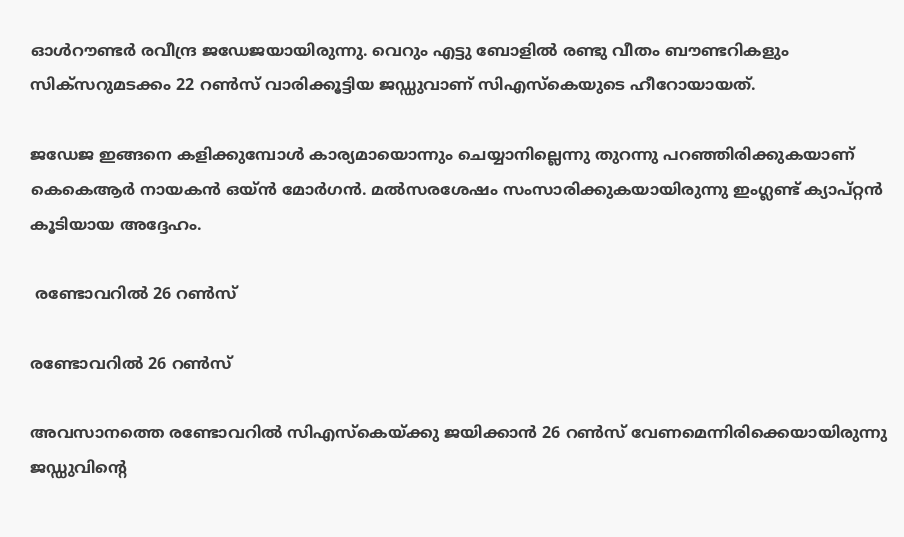ഓള്‍റൗണ്ടര്‍ രവീന്ദ്ര ജഡേജയായിരുന്നു. വെറും എട്ടു ബോളില്‍ രണ്ടു വീതം ബൗണ്ടറികളും സിക്‌സറുമടക്കം 22 റണ്‍സ് വാരിക്കൂട്ടിയ ജഡ്ഡുവാണ് സിഎസ്‌കെയുടെ ഹീറോയായത്.

ജഡേജ ഇങ്ങനെ കളിക്കുമ്പോള്‍ കാര്യമായൊന്നും ചെയ്യാനില്ലെന്നു തുറന്നു പറഞ്ഞിരിക്കുകയാണ് കെകെആര്‍ നായകന്‍ ഒയ്ന്‍ മോര്‍ഗന്‍. മല്‍സരശേഷം സംസാരിക്കുകയായിരുന്നു ഇംഗ്ലണ്ട് ക്യാപ്റ്റന്‍ കൂടിയായ അദ്ദേഹം.

 രണ്ടോവറില്‍ 26 റണ്‍സ്

രണ്ടോവറില്‍ 26 റണ്‍സ്

അവസാനത്തെ രണ്ടോവറില്‍ സിഎസ്‌കെയ്ക്കു ജയിക്കാന്‍ 26 റണ്‍സ് വേണമെന്നിരിക്കെയായിരുന്നു ജഡ്ഡുവിന്റെ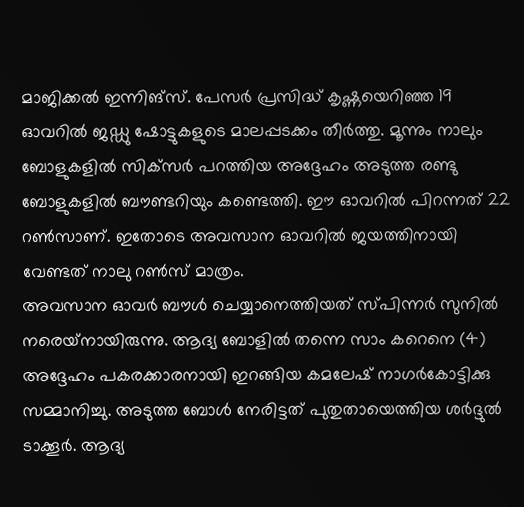മാജിക്കല്‍ ഇന്നിങ്‌സ്. പേസര്‍ പ്രസിദ്ധ് കൃഷ്ണയെറിഞ്ഞ 19 ഓവറില്‍ ജഡ്ഡു ഷോട്ടുകളുടെ മാലപ്പടക്കം തീര്‍ത്തു. മൂന്നും നാലും ബോളുകളില്‍ സിക്‌സര്‍ പറത്തിയ അദ്ദേഹം അടുത്ത രണ്ടു ബോളുകളില്‍ ബൗണ്ടറിയും കണ്ടെത്തി. ഈ ഓവറില്‍ പിറന്നത് 22 റണ്‍സാണ്. ഇതോടെ അവസാന ഓവറില്‍ ജയത്തിനായി വേണ്ടത് നാലു റണ്‍സ് മാത്രം.
അവസാന ഓവര്‍ ബൗള്‍ ചെയ്യാനെത്തിയത് സ്പിന്നര്‍ സുനില്‍ നരെയ്‌നായിരുന്നു. ആദ്യ ബോളില്‍ തന്നെ സാം കറെനെ (4) അദ്ദേഹം പകരക്കാരനായി ഇറങ്ങിയ കമലേഷ് നാഗര്‍കോട്ടിക്കു സമ്മാനിച്ചു. അടുത്ത ബോള്‍ നേരിട്ടത് പുതുതായെത്തിയ ശര്‍ദ്ദുല്‍ ടാക്കൂര്‍. ആദ്യ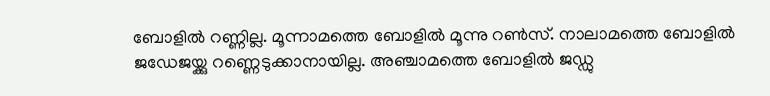ബോളില്‍ റണ്ണില്ല. മൂന്നാമത്തെ ബോളില്‍ മൂന്നു റണ്‍സ്. നാലാമത്തെ ബോളില്‍ ജഡേജയ്ക്കു റണ്ണെടുക്കാനായില്ല. അഞ്ചാമത്തെ ബോളില്‍ ജഡ്ഡു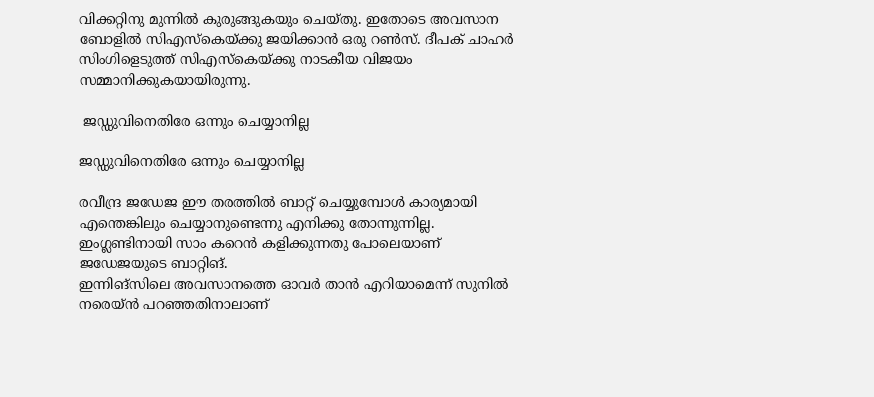വിക്കറ്റിനു മുന്നില്‍ കുരുങ്ങുകയും ചെയ്തു. ഇതോടെ അവസാന ബോളില്‍ സിഎസ്‌കെയ്ക്കു ജയിക്കാന്‍ ഒരു റണ്‍സ്. ദീപക് ചാഹര്‍ സിംഗിളെടുത്ത് സിഎസ്‌കെയ്ക്കു നാടകീയ വിജയം സമ്മാനിക്കുകയായിരുന്നു.

 ജഡ്ഡുവിനെതിരേ ഒന്നും ചെയ്യാനില്ല

ജഡ്ഡുവിനെതിരേ ഒന്നും ചെയ്യാനില്ല

രവീന്ദ്ര ജഡേജ ഈ തരത്തില്‍ ബാറ്റ് ചെയ്യുമ്പോള്‍ കാര്യമായി എന്തെങ്കിലും ചെയ്യാനുണ്ടെന്നു എനിക്കു തോന്നുന്നില്ല. ഇംഗ്ലണ്ടിനായി സാം കറെന്‍ കളിക്കുന്നതു പോലെയാണ് ജഡേജയുടെ ബാറ്റിങ്.
ഇന്നിങ്‌സിലെ അവസാനത്തെ ഓവര്‍ താന്‍ എറിയാമെന്ന് സുനില്‍ നരെയ്ന്‍ പറഞ്ഞതിനാലാണ്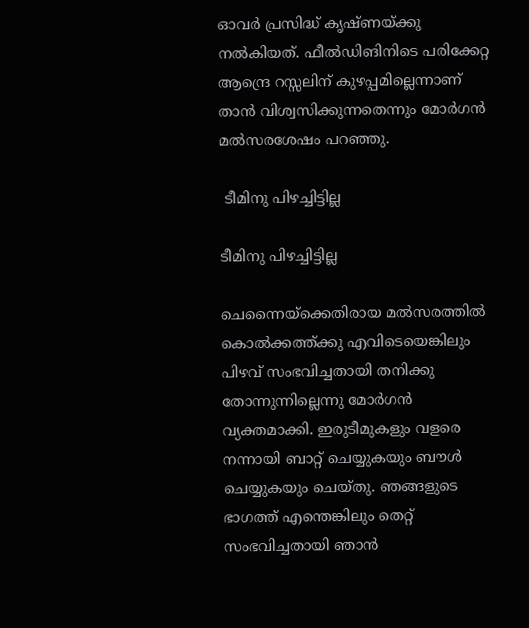ഓവര്‍ പ്രസിദ്ധ് കൃഷ്ണയ്ക്കു നല്‍കിയത്. ഫീല്‍ഡിങിനിടെ പരിക്കേറ്റ ആന്ദ്രെ റസ്സലിന് കുഴപ്പമില്ലെന്നാണ് താന്‍ വിശ്വസിക്കുന്നതെന്നും മോര്‍ഗന്‍ മല്‍സരശേഷം പറഞ്ഞു.

 ടീമിനു പിഴച്ചിട്ടില്ല

ടീമിനു പിഴച്ചിട്ടില്ല

ചെന്നൈയ്‌ക്കെതിരായ മല്‍സരത്തില്‍ കൊല്‍ക്കത്ത്ക്കു എവിടെയെങ്കിലും പിഴവ് സംഭവിച്ചതായി തനിക്കു തോന്നുന്നില്ലെന്നു മോര്‍ഗന്‍ വ്യക്തമാക്കി. ഇരുടീമുകളും വളരെ നന്നായി ബാറ്റ് ചെയ്യുകയും ബൗള്‍ ചെയ്യുകയും ചെയ്തു. ഞങ്ങളുടെ ഭാഗത്ത് എന്തെങ്കിലും തെറ്റ് സംഭവിച്ചതായി ഞാന്‍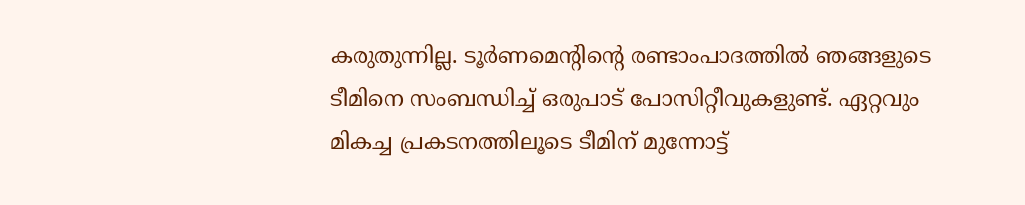കരുതുന്നില്ല. ടൂര്‍ണമെന്റിന്റെ രണ്ടാംപാദത്തില്‍ ഞങ്ങളുടെ ടീമിനെ സംബന്ധിച്ച് ഒരുപാട് പോസിറ്റീവുകളുണ്ട്. ഏറ്റവും മികച്ച പ്രകടനത്തിലൂടെ ടീമിന് മുന്നോട്ട്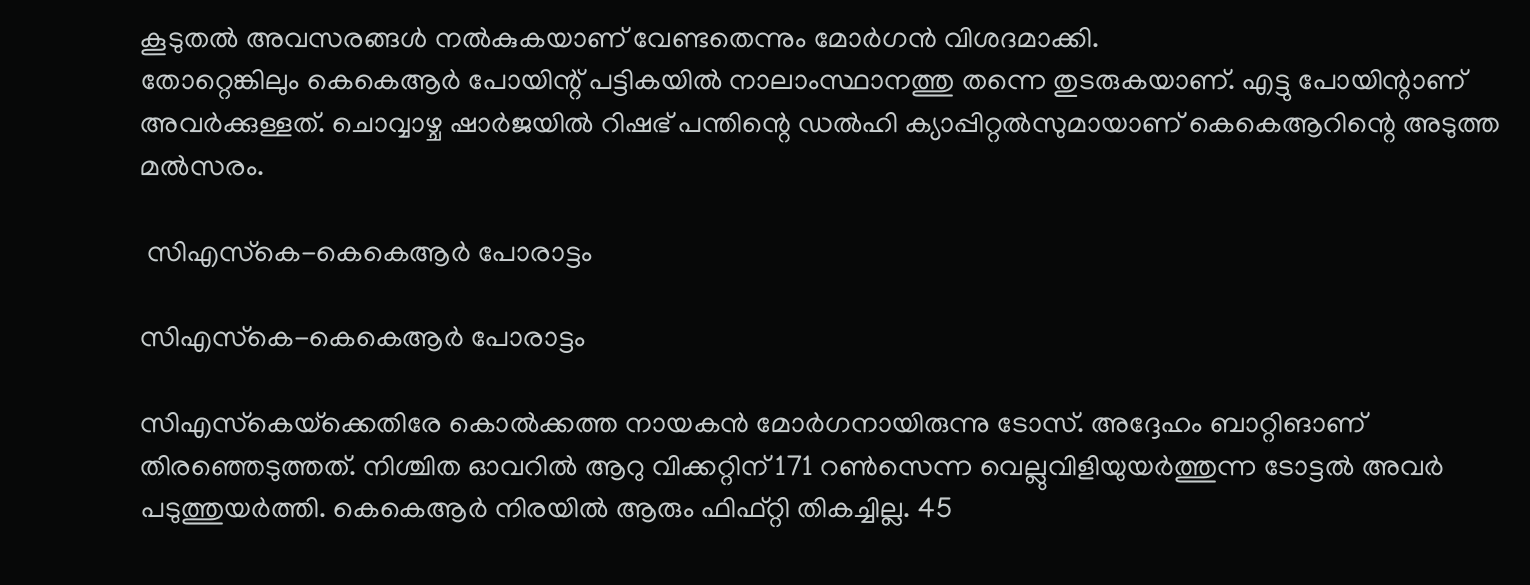കൂടുതല്‍ അവസരങ്ങള്‍ നല്‍കുകയാണ് വേണ്ടതെന്നും മോര്‍ഗന്‍ വിശദമാക്കി.
തോറ്റെങ്കിലും കെകെആര്‍ പോയിന്റ് പട്ടികയില്‍ നാലാംസ്ഥാനത്തു തന്നെ തുടരുകയാണ്. എട്ടു പോയിന്റാണ് അവര്‍ക്കുള്ളത്. ചൊവ്വാഴ്ച ഷാര്‍ജയില്‍ റിഷഭ് പന്തിന്റെ ഡല്‍ഹി ക്യാപ്പിറ്റല്‍സുമായാണ് കെകെആറിന്റെ അടുത്ത മല്‍സരം.

 സിഎസ്‌കെ-കെകെആര്‍ പോരാട്ടം

സിഎസ്‌കെ-കെകെആര്‍ പോരാട്ടം

സിഎസ്‌കെയ്‌ക്കെതിരേ കൊല്‍ക്കത്ത നായകന്‍ മോര്‍ഗനായിരുന്നു ടോസ്. അദ്ദേഹം ബാറ്റിങാണ് തിരഞ്ഞെടുത്തത്. നിശ്ചിത ഓവറില്‍ ആറു വിക്കറ്റിന് 171 റണ്‍സെന്ന വെല്ലുവിളിയുയര്‍ത്തുന്ന ടോട്ടല്‍ അവര്‍ പടുത്തുയര്‍ത്തി. കെകെആര്‍ നിരയില്‍ ആരും ഫിഫ്റ്റി തികച്ചില്ല. 45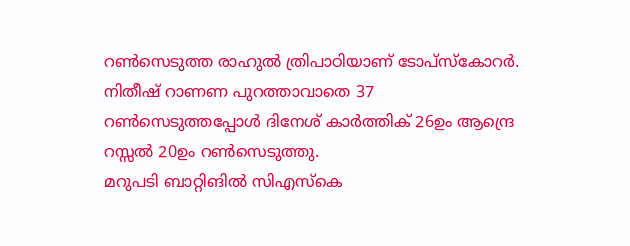റണ്‍സെടുത്ത രാഹുല്‍ ത്രിപാഠിയാണ് ടോപ്‌സ്‌കോറര്‍. നിതീഷ് റാണണ പുറത്താവാതെ 37 റണ്‍സെടുത്തപ്പോള്‍ ദിനേശ് കാര്‍ത്തിക് 26ഉം ആന്ദ്രെ റസ്സല്‍ 20ഉം റണ്‍സെടുത്തു.
മറുപടി ബാറ്റിങില്‍ സിഎസ്‌കെ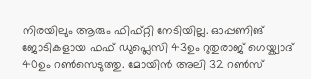നിരയിലും ആരും ഫിഫ്റ്റി നേടിയില്ല. ഓപ്പണിങ് ജോടികളായ ഫഫ് ഡുപ്ലെസി 43ഉം റുതുരാജ് ഗെയ്ക്വാദ് 40ഉം റണ്‍സെടുത്തു. മോയിന്‍ അലി 32 റണ്‍സ്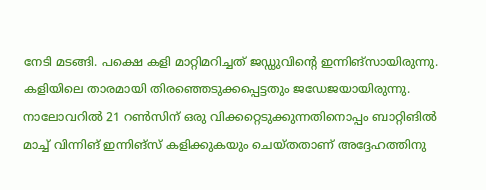നേടി മടങ്ങി. പക്ഷെ കളി മാറ്റിമറിച്ചത് ജഡ്ഡുവിന്റെ ഇന്നിങ്‌സായിരുന്നു.
കളിയിലെ താരമായി തിരഞ്ഞെടുക്കപ്പെട്ടതും ജഡേജയായിരുന്നു. നാലോവറില്‍ 21 റണ്‍സിന് ഒരു വിക്കറ്റെടുക്കുന്നതിനൊപ്പം ബാറ്റിങില്‍ മാച്ച് വിന്നിങ് ഇന്നിങ്‌സ് കളിക്കുകയും ചെയ്തതാണ് അദ്ദേഹത്തിനു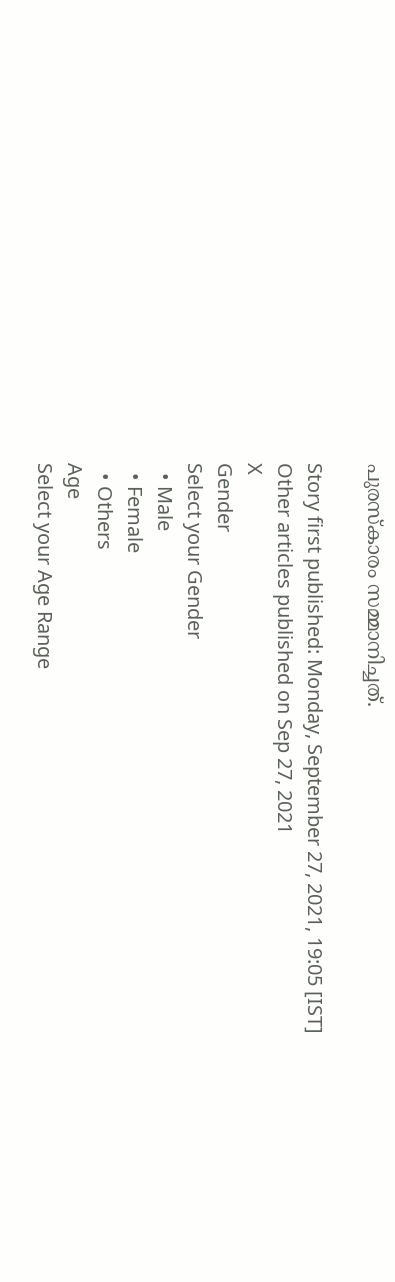പുരസ്‌കാരം സമ്മാനിച്ചത്.

Story first published: Monday, September 27, 2021, 19:05 [IST]
Other articles published on Sep 27, 2021
X
Gender
Select your Gender
  • Male
  • Female
  • Others
Age
Select your Age Range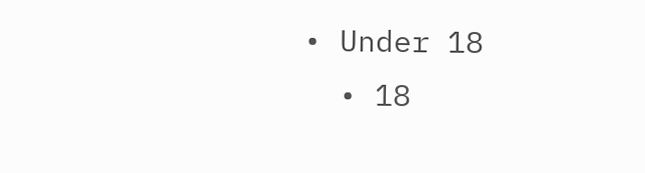• Under 18
  • 18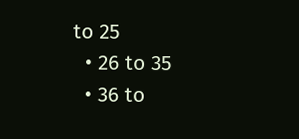to 25
  • 26 to 35
  • 36 to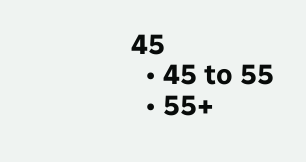45
  • 45 to 55
  • 55+